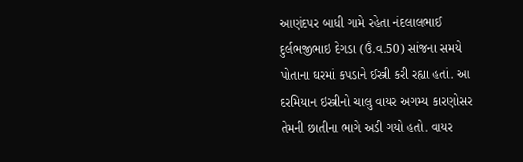આણંદપર બાધી ગામે રહેતા નંદલાલભાઈ દુર્લભજીભાઇ દેગડા (ઉં.વ.50) સાંજના સમયે પોતાના ઘરમાં કપડાને ઈસ્ત્રી કરી રહ્યા હતાં. આ દરમિયાન ઇસ્ત્રીનો ચાલુ વાયર અગમ્ય કારણોસર તેમની છાતીના ભાગે અડી ગયો હતો. વાયર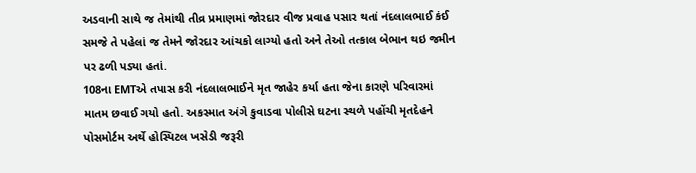અડવાની સાથે જ તેમાંથી તીવ્ર પ્રમાણમાં જોરદાર વીજ પ્રવાહ પસાર થતાં નંદલાલભાઈ કંઈ સમજે તે પહેલાં જ તેમને જોરદાર આંચકો લાગ્યો હતો અને તેઓ તત્કાલ બેભાન થઇ જમીન પર ઢળી પડ્યા હતાં.
108ના EMTએ તપાસ કરી નંદલાલભાઈને મૃત જાહેર કર્યા હતા જેના કારણે પરિવારમાં માતમ છવાઈ ગયો હતો. અકસ્માત અંગે કુવાડવા પોલીસે ઘટના સ્થળે પહોંચી મૃતદેહને પોસમોર્ટમ અર્થે હોસ્પિટલ ખસેડી જરૂરી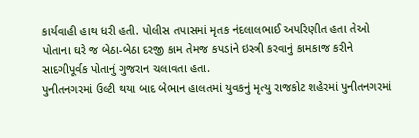કાર્યવાહી હાથ ધરી હતી. પોલીસ તપાસમાં મૃતક નંદલાલભાઈ અપરિણીત હતા તેઓ પોતાના ઘરે જ બેઠા-બેઠા દરજી કામ તેમજ કપડાંને ઇસ્ત્રી કરવાનું કામકાજ કરીને સાદગીપૂર્વક પોતાનું ગુજરાન ચલાવતા હતા.
પુનીતનગરમાં ઉલ્ટી થયા બાદ બેભાન હાલતમાં યુવકનું મૃત્યુ રાજકોટ શહેરમાં પુનીતનગરમાં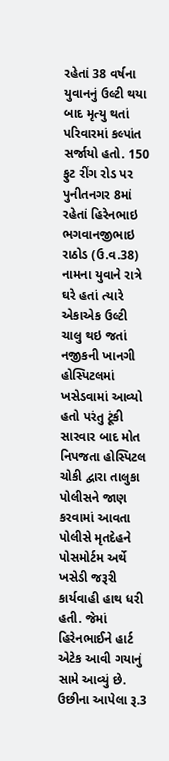રહેતાં 38 વર્ષના યુવાનનું ઉલ્ટી થયા બાદ મૃત્યુ થતાં પરિવારમાં કલ્પાંત સર્જાયો હતો. 150 ફુટ રીંગ રોડ પર પુનીતનગર 8માં રહેતાં હિરેનભાઇ ભગવાનજીભાઇ રાઠોડ (ઉ.વ.38) નામના યુવાને રાત્રે ઘરે હતાં ત્યારે એકાએક ઉલ્ટી ચાલુ થઇ જતાં નજીકની ખાનગી હોસ્પિટલમાં ખસેડવામાં આવ્યો હતો પરંતુ ટૂંકી સારવાર બાદ મોત નિપજતા હોસ્પિટલ ચોકી દ્વારા તાલુકા પોલીસને જાણ કરવામાં આવતા પોલીસે મૃતદેહને પોસમોર્ટમ અર્થે ખસેડી જરૂરી કાર્યવાહી હાથ ધરી હતી. જેમાં હિરેનભાઈને હાર્ટ એટેક આવી ગયાનું સામે આવ્યું છે.
ઉછીના આપેલા રૂ.3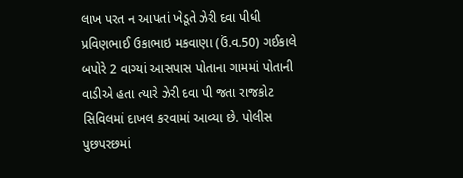લાખ પરત ન આપતાં ખેડૂતે ઝેરી દવા પીધી પ્રવિણભાઈ ઉકાભાઇ મકવાણા (ઉં.વ.50) ગઈકાલે બપોરે 2 વાગ્યાં આસપાસ પોતાના ગામમાં પોતાની વાડીએ હતા ત્યારે ઝેરી દવા પી જતા રાજકોટ સિવિલમાં દાખલ કરવામાં આવ્યા છે. પોલીસ પુછપરછમાં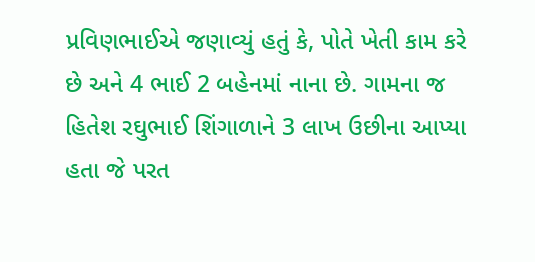પ્રવિણભાઈએ જણાવ્યું હતું કે, પોતે ખેતી કામ કરે છે અને 4 ભાઈ 2 બહેનમાં નાના છે. ગામના જ હિતેશ રઘુભાઈ શિંગાળાને 3 લાખ ઉછીના આપ્યા હતા જે પરત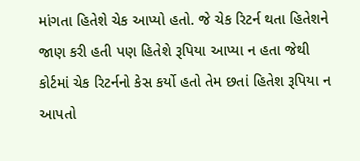માંગતા હિતેશે ચેક આપ્યો હતો. જે ચેક રિટર્ન થતા હિતેશને જાણ કરી હતી પણ હિતેશે રૂપિયા આપ્યા ન હતા જેથી કોર્ટમાં ચેક રિટર્નનો કેસ કર્યો હતો તેમ છતાં હિતેશ રૂપિયા ન આપતો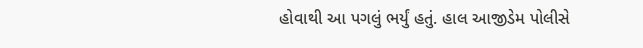હોવાથી આ પગલું ભર્યું હતું. હાલ આજીડેમ પોલીસે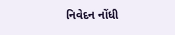નિવેદન નોંધી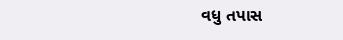વધુ તપાસ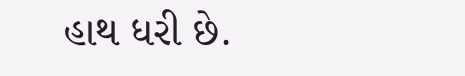હાથ ધરી છે.